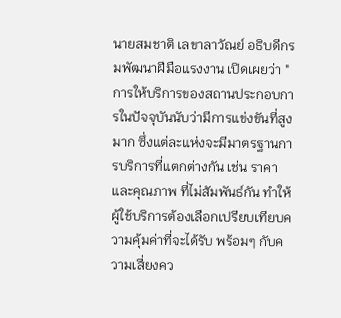นายสมชาติ เลขาลาวัณย์ อธิบดีกรมพัฒนาฝีมือแรงงาน เปิดเผยว่า "การให้บริการของสถานประกอบการในปัจจุบันนับว่ามีการแข่งขันที่สูงมาก ซึ่งแต่ละแห่งจะมีมาตรฐานการบริการที่แตกต่างกัน เช่น ราคา
และคุณภาพ ที่ไม่สัมพันธ์กัน ทำให้ผู้ใช้บริการต้องเลือกเปรียบเทียบความคุ้มค่าที่จะได้รับ พร้อมๆ กับความเสี่ยงคว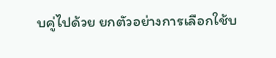บคู่ไปด้วย ยกตัวอย่างการเลือกใช้บ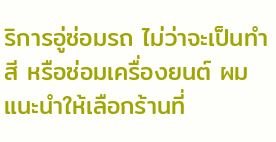ริการอู่ซ่อมรถ ไม่ว่าจะเป็นทำสี หรือซ่อมเครื่องยนต์ ผมแนะนำให้เลือกร้านที่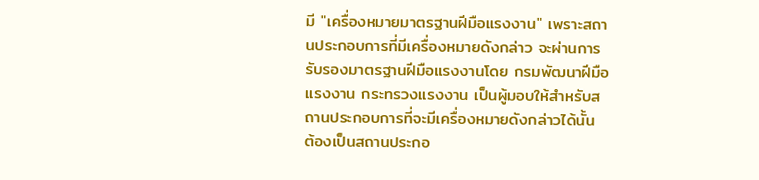มี "เครื่องหมายมาตรฐานฝีมือแรงงาน" เพราะสถานประกอบการที่มีเครื่องหมายดังกล่าว จะผ่านการรับรองมาตรฐานฝีมือแรงงานโดย กรมพัฒนาฝีมือแรงงาน กระทรวงแรงงาน เป็นผู้มอบให้สำหรับสถานประกอบการที่จะมีเครื่องหมายดังกล่าวได้นั้น ต้องเป็นสถานประกอ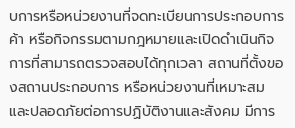บการหรือหน่วยงานที่จดทะเบียนการประกอบการค้า หรือกิจกรรมตามกฎหมายและเปิดดำเนินกิจการที่สามารถตรวจสอบได้ทุกเวลา สถานที่ตั้งของสถานประกอบการ หรือหน่วยงานที่เหมาะสม และปลอดภัยต่อการปฏิบัติงานและสังคม มีการ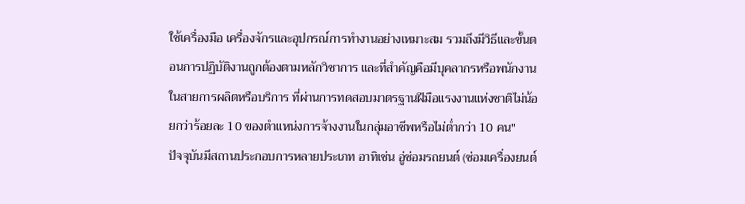ใช้เครื่องมือ เครื่องจักรและอุปกรณ์การทำงานอย่างเหมาะสม รวมถึงมีวิธีและขั้นตอนการปฏิบัติงานถูกต้องตามหลักวิชาการ และที่สำคัญคือมีบุคลากรหรือพนักงานในสายการผลิตหรือบริการ ที่ผ่านการทดสอบมาตรฐานฝีมือแรงงานแห่งชาติไม่น้อยกว่าร้อยละ 10 ของตำแหน่งการจ้างงานในกลุ่มอาชีพหรือไม่ต่ำกว่า 10 คน"
ปัจจุบันมีสถานประกอบการหลายประเภท อาทิเช่น อู่ซ่อมรถยนต์ (ซ่อมเครื่องยนต์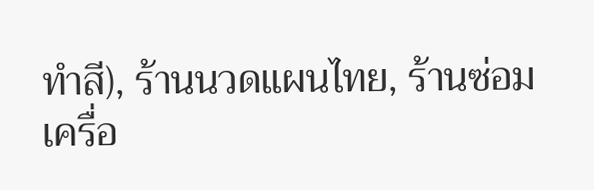ทำสี), ร้านนวดแผนไทย, ร้านซ่อมเครื่อ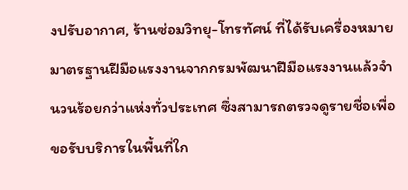งปรับอากาศ, ร้านซ่อมวิทยุ-โทรทัศน์ ที่ได้รับเครื่องหมายมาตรฐานฝีมือแรงงานจากกรมพัฒนาฝีมือแรงงานแล้วจำนวนร้อยกว่าแห่งทั่วประเทศ ซึ่งสามารถตรวจดูรายชื่อเพื่อขอรับบริการในพื้นที่ใก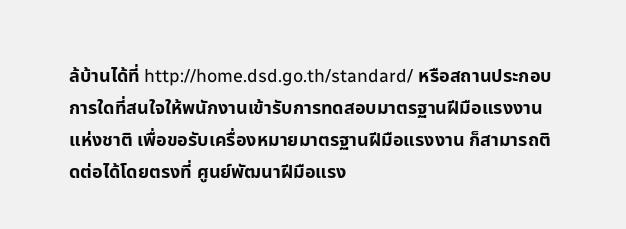ล้บ้านได้ที่ http://home.dsd.go.th/standard/ หรือสถานประกอบการใดที่สนใจให้พนักงานเข้ารับการทดสอบมาตรฐานฝีมือแรงงานแห่งชาติ เพื่อขอรับเครื่องหมายมาตรฐานฝีมือแรงงาน ก็สามารถติดต่อได้โดยตรงที่ ศูนย์พัฒนาฝีมือแรง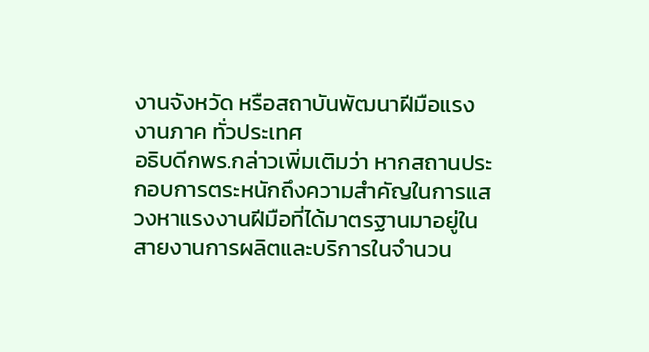งานจังหวัด หรือสถาบันพัฒนาฝีมือแรงงานภาค ทั่วประเทศ
อธิบดีกพร.กล่าวเพิ่มเติมว่า หากสถานประกอบการตระหนักถึงความสำคัญในการแสวงหาแรงงานฝีมือที่ได้มาตรฐานมาอยู่ในสายงานการผลิตและบริการในจำนวน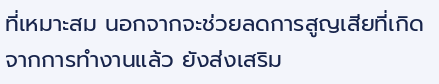ที่เหมาะสม นอกจากจะช่วยลดการสูญเสียที่เกิดจากการทำงานแล้ว ยังส่งเสริม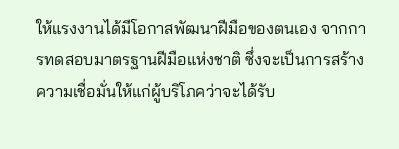ให้แรงงานได้มีโอกาสพัฒนาฝีมือของตนเอง จากการทดสอบมาตรฐานฝีมือแห่งชาติ ซึ่งจะเป็นการสร้างความเชื่อมั่นให้แก่ผู้บริโภคว่าจะได้รับ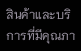สินค้าและบริการที่มีคุณภา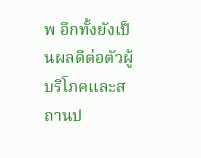พ อีกทั้งยังเป็นผลดีต่อตัวผู้บริโภคและสถานป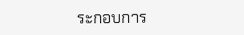ระกอบการ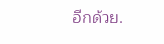อีกด้วย.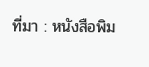ที่มา : หนังสือพิม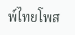พ์ไทยโพส